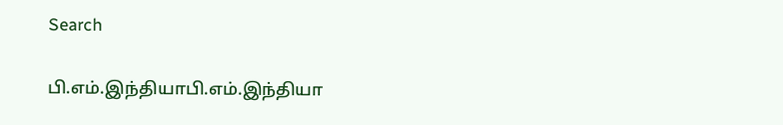Search

பி.எம்.இந்தியாபி.எம்.இந்தியா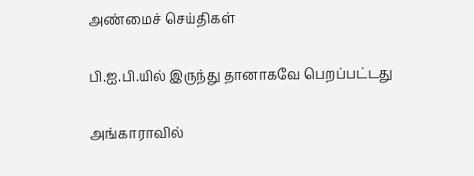அண்மைச் செய்திகள்

பி.ஐ.பி.யில் இருந்து தானாகவே பெறப்பட்டது

அங்காராவில்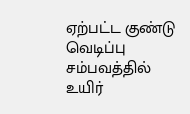ஏற்பட்ட குண்டு வெடிப்பு சம்பவத்தில் உயிர்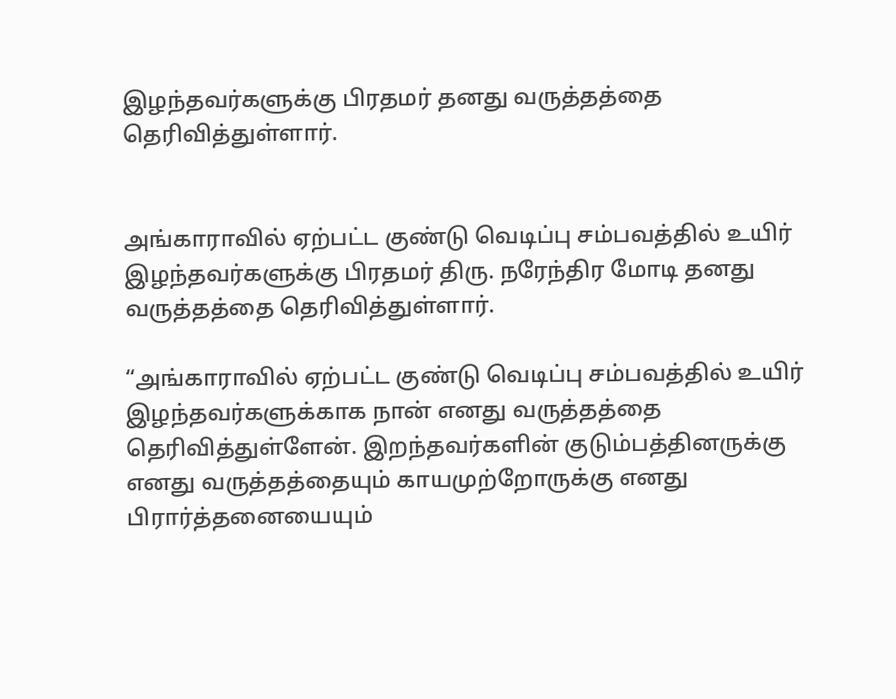இழந்தவர்களுக்கு பிரதமர் தனது வருத்தத்தை தெரிவித்துள்ளார்.


அங்காராவில் ஏற்பட்ட குண்டு வெடிப்பு சம்பவத்தில் உயிர் இழந்தவர்களுக்கு பிரதமர் திரு. நரேந்திர மோடி தனது வருத்தத்தை தெரிவித்துள்ளார்.

“அங்காராவில் ஏற்பட்ட குண்டு வெடிப்பு சம்பவத்தில் உயிர் இழந்தவர்களுக்காக நான் எனது வருத்தத்தை தெரிவித்துள்ளேன். இறந்தவர்களின் குடும்பத்தினருக்கு எனது வருத்தத்தையும் காயமுற்றோருக்கு எனது பிரார்த்தனையையும்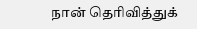நான் தெரிவித்துக்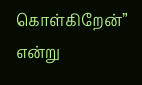கொள்கிறேன்” என்று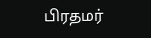பிரதமர்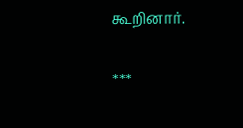கூறினார்.

***